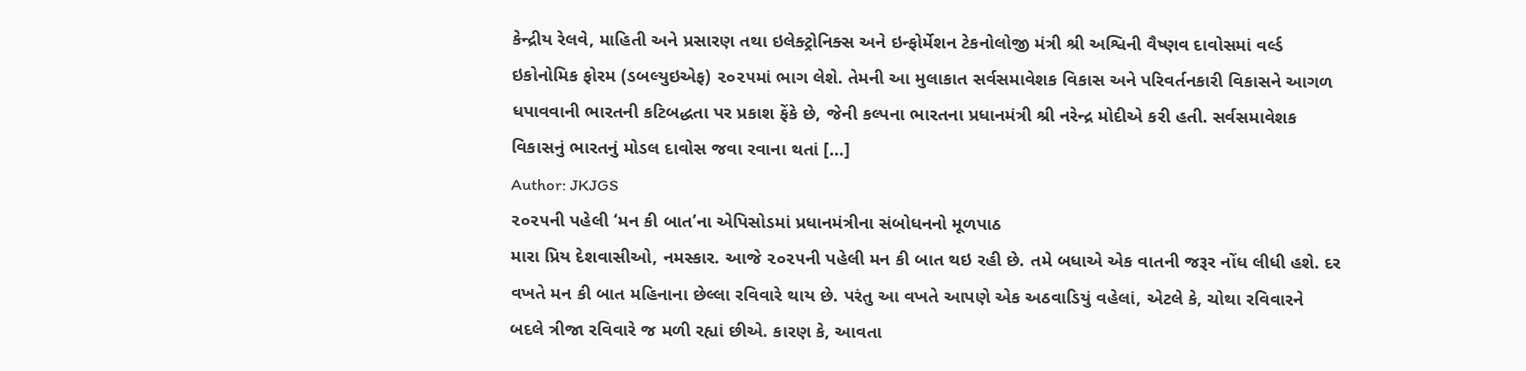કેન્દ્રીય રેલવે, માહિતી અને પ્રસારણ તથા ઇલેક્ટ્રોનિક્સ અને ઇન્ફોર્મેશન ટેકનોલોજી મંત્રી શ્રી અશ્વિની વૈષ્ણવ દાવોસમાં વર્લ્ડ ઇકોનોમિક ફોરમ (ડબલ્યુઇએફ) ૨૦૨૫માં ભાગ લેશે. તેમની આ મુલાકાત સર્વસમાવેશક વિકાસ અને પરિવર્તનકારી વિકાસને આગળ ધપાવવાની ભારતની કટિબદ્ધતા પર પ્રકાશ ફેંકે છે, જેની કલ્પના ભારતના પ્રધાનમંત્રી શ્રી નરેન્દ્ર મોદીએ કરી હતી. સર્વસમાવેશક વિકાસનું ભારતનું મોડલ દાવોસ જવા રવાના થતાં […]
Author: JKJGS
૨૦૨૫ની પહેલી ‘મન કી બાત’ના એપિસોડમાં પ્રધાનમંત્રીના સંબોધનનો મૂળપાઠ
મારા પ્રિય દેશવાસીઓ, નમસ્કાર. આજે ૨૦૨૫ની પહેલી મન કી બાત થઇ રહી છે. તમે બધાએ એક વાતની જરૂર નોંધ લીધી હશે. દર વખતે મન કી બાત મહિનાના છેલ્લા રવિવારે થાય છે. પરંતુ આ વખતે આપણે એક અઠવાડિયું વહેલાં, એટલે કે, ચોથા રવિવારને બદલે ત્રીજા રવિવારે જ મળી રહ્યાં છીએ. કારણ કે, આવતા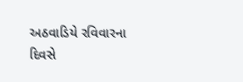અઠવાડિયે રવિવારના દિવસે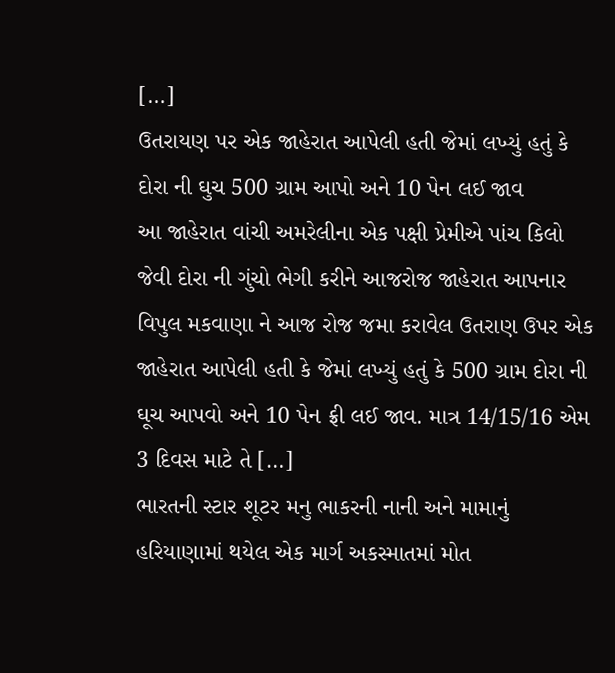[…]
ઉતરાયણ પર એક જાહેરાત આપેલી હતી જેમાં લખ્યું હતું કે દોરા ની ઘુચ 500 ગ્રામ આપો અને 10 પેન લઈ જાવ
આ જાહેરાત વાંચી અમરેલીના એક પક્ષી પ્રેમીએ પાંચ કિલો જેવી દોરા ની ગુંચો ભેગી કરીને આજરોજ જાહેરાત આપનાર વિપુલ મકવાણા ને આજ રોજ જમા કરાવેલ ઉતરાણ ઉપર એક જાહેરાત આપેલી હતી કે જેમાં લખ્યું હતું કે 500 ગ્રામ દોરા ની ઘૂચ આપવો અને 10 પેન ફ્રી લઈ જાવ. માત્ર 14/15/16 એમ 3 દિવસ માટે તે […]
ભારતની સ્ટાર શૂટર મનુ ભાકરની નાની અને મામાનું હરિયાણામાં થયેલ એક માર્ગ અકસ્માતમાં મોત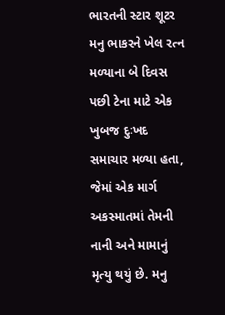ભારતની સ્ટાર શૂટર મનુ ભાકરને ખેલ રત્ન મળ્યાના બે દિવસ પછી ટેના માટે એક ખુબજ દુઃખદ સમાચાર મળ્યા હતા, જેમાં એક માર્ગ અકસ્માતમાં તેમની નાની અને મામાનું મૃત્યુ થયું છે. મનુ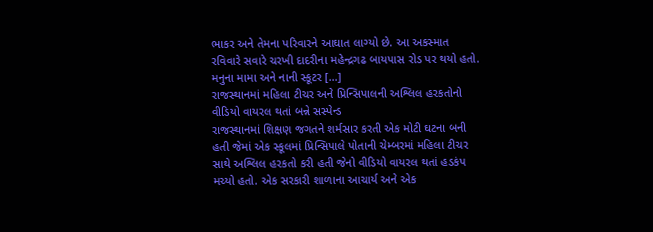ભાકર અને તેમના પરિવારને આઘાત લાગ્યો છે. આ અકસ્માત રવિવારે સવારે ચરખી દાદરીના મહેન્દ્રગઢ બાયપાસ રોડ પર થયો હતો. મનુના મામા અને નાની સ્કૂટર […]
રાજસ્થાનમાં મહિલા ટીચર અને પ્રિન્સિપાલની અશ્લિલ હરકતોનો વીડિયો વાયરલ થતાં બન્ને સસ્પેન્ડ
રાજસ્થાનમાં શિક્ષણ જગતને શર્મસાર કરતી એક મોટી ઘટના બની હતી જેમાં એક સ્કૂલમાં પ્રિન્સિપાલે પોતાની ચેમ્બરમાં મહિલા ટીચર સાથે અશ્લિલ હરકતો કરી હતી જેનો વીડિયો વાયરલ થતાં હડકંપ મચ્યો હતો. એક સરકારી શાળાના આચાર્ય અને એક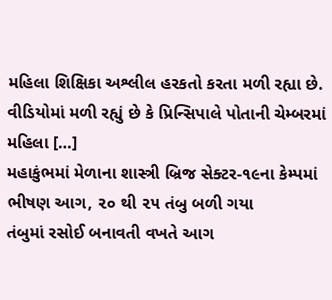મહિલા શિક્ષિકા અશ્લીલ હરકતો કરતા મળી રહ્યા છે. વીડિયોમાં મળી રહ્યું છે કે પ્રિન્સિપાલે પોતાની ચેમ્બરમાં મહિલા […]
મહાકુંભમાં મેળાના શાસ્ત્રી બ્રિજ સેક્ટર-૧૯ના કેમ્પમાં ભીષણ આગ, ૨૦ થી ૨૫ તંબુ બળી ગયા
તંબુમાં રસોઈ બનાવતી વખતે આગ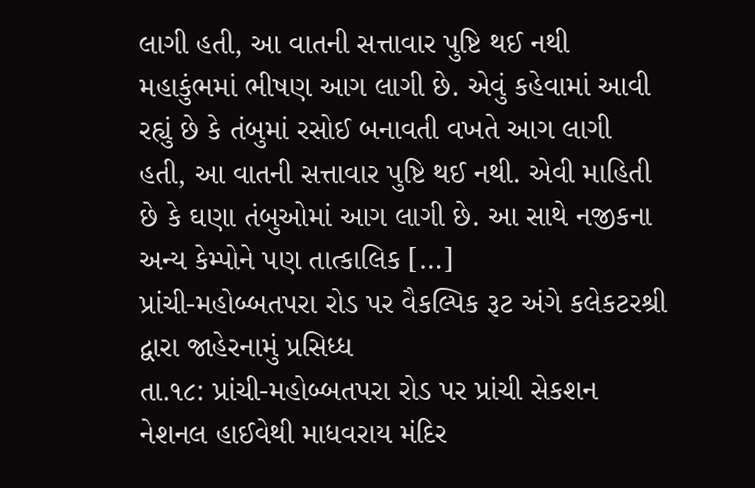લાગી હતી, આ વાતની સત્તાવાર પુષ્ટિ થઈ નથી મહાકુંભમાં ભીષણ આગ લાગી છે. એવું કહેવામાં આવી રહ્યું છે કે તંબુમાં રસોઈ બનાવતી વખતે આગ લાગી હતી, આ વાતની સત્તાવાર પુષ્ટિ થઈ નથી. એવી માહિતી છે કે ઘણા તંબુઓમાં આગ લાગી છે. આ સાથે નજીકના અન્ય કેમ્પોને પણ તાત્કાલિક […]
પ્રાંચી-મહોબ્બતપરા રોડ પર વૈકલ્પિક રૂટ અંગે કલેકટરશ્રી દ્વારા જાહેરનામું પ્રસિધ્ધ
તા.૧૮: પ્રાંચી-મહોબ્બતપરા રોડ પર પ્રાંચી સેકશન નેશનલ હાઈવેથી માધવરાય મંદિર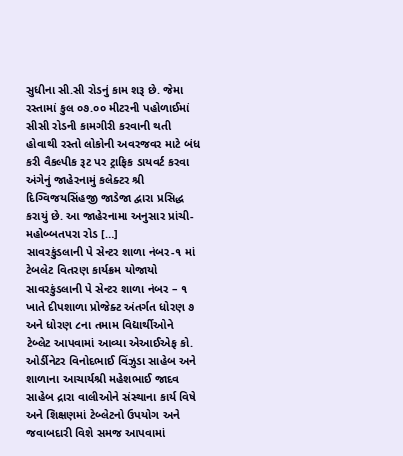સુધીના સી.સી રોડનું કામ શરૂ છે. જેમા રસ્તામાં કુલ ૦૭.૦૦ મીટરની પહોળાઈમાં સીસી રોડની કામગીરી કરવાની થતી હોવાથી રસ્તો લોકોની અવરજવર માટે બંધ કરી વૈકલ્પીક રૂટ પર ટ્રાફિક ડાયવર્ટ કરવા અંગેનું જાહેરનામું કલેક્ટર શ્રી દિગ્વિજયસિંહજી જાડેજા દ્વારા પ્રસિદ્ધ કરાયું છે. આ જાહેરનામા અનુસાર પ્રાંચી-મહોબ્બતપરા રોડ […]
સાવરકુંડલાની પે સેન્ટર શાળા નંબર-૧ માં ટેબલેટ વિતરણ કાર્યક્રમ યોજાયો
સાવરકુંડલાની પે સેન્ટર શાળા નંબર – ૧ ખાતે દીપશાળા પ્રોજેક્ટ અંતર્ગત ધોરણ ૭ અને ધોરણ ૮ના તમામ વિદ્યાર્થીઓને ટેબ્લેટ આપવામાં આવ્યા એઆઈએફ કો. ઓર્ડીનેટર વિનોદભાઈ વિંઝુડા સાહેબ અને શાળાના આચાર્યશ્રી મહેશભાઈ જાદવ સાહેબ દ્રારા વાલીઓને સંસ્થાના કાર્ય વિષે અને શિક્ષણમાં ટેબ્લેટનો ઉપયોગ અને જવાબદારી વિશે સમજ આપવામાં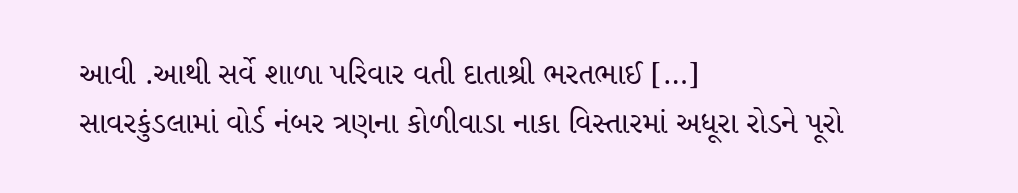આવી .આથી સર્વે શાળા પરિવાર વતી દાતાશ્રી ભરતભાઈ […]
સાવરકુંડલામાં વોર્ડ નંબર ત્રણના કોળીવાડા નાકા વિસ્તારમાં અધૂરા રોડને પૂરો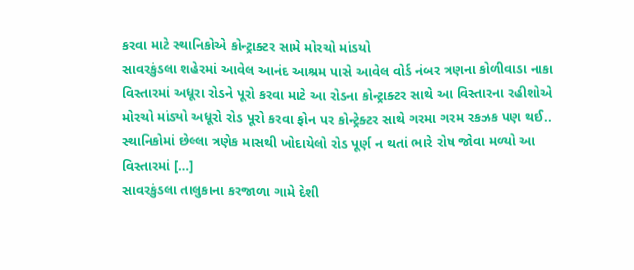કરવા માટે સ્થાનિકોએ કોન્ટ્રાક્ટર સામે મોરચો માંડયો
સાવરકુંડલા શહેરમાં આવેલ આનંદ આશ્રમ પાસે આવેલ વોર્ડ નંબર ત્રણના કોળીવાડા નાકા વિસ્તારમાં અધૂરા રોડને પૂરો કરવા માટે આ રોડના કોન્ટ્રાક્ટર સાથે આ વિસ્તારના રહીશોએ મોરચો માંડ્યો અધૂરો રોડ પૂરો કરવા ફોન પર કોન્ટ્રેક્ટર સાથે ગરમા ગરમ રકઝક પણ થઈ.. સ્થાનિકોમાં છેલ્લા ત્રણેક માસથી ખોદાયેલો રોડ પૂર્ણ ન થતાં ભારે રોષ જોવા મળ્યો આ વિસ્તારમાં […]
સાવરકુંડલા તાલુકાના કરજાળા ગામે દેશી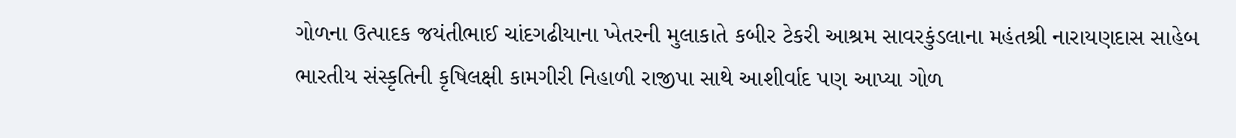ગોળના ઉત્પાદક જયંતીભાઈ ચાંદગઢીયાના ખેતરની મુલાકાતે કબીર ટેકરી આશ્રમ સાવરકુંડલાના મહંતશ્રી નારાયણદાસ સાહેબ
ભારતીય સંસ્કૃતિની કૃષિલક્ષી કામગીરી નિહાળી રાજીપા સાથે આશીર્વાદ પણ આપ્યા ગોળ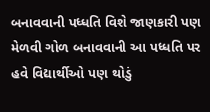બનાવવાની પધ્ધતિ વિશે જાણકારી પણ મેળવી ગોળ બનાવવાની આ પધ્ધતિ પર હવે વિદ્યાર્થીઓ પણ થોડું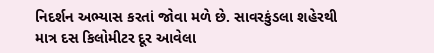નિદર્શન અભ્યાસ કરતાં જોવા મળે છે. સાવરકુંડલા શહેરથી માત્ર દસ કિલોમીટર દૂર આવેલા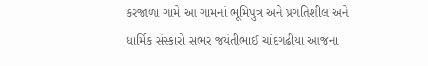કરજાળા ગામે આ ગામનાં ભૂમિપુત્ર અને પ્રગતિશીલ અને ધાર્મિક સંસ્કારો સભર જયંતીભાઈ ચાંદગઢીયા આજના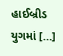હાઈબ્રીડ યુગમાં […]